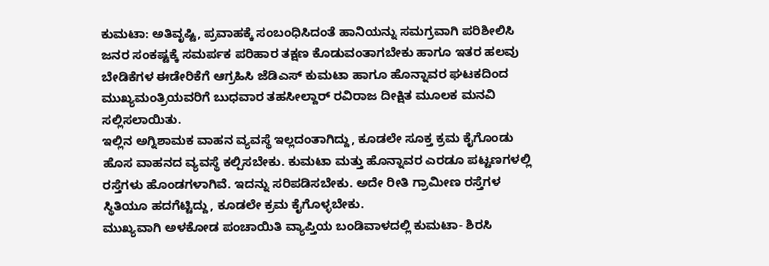ಕುಮಟಾ: ಅತಿವೃಷ್ಟಿ, ಪ್ರವಾಹಕ್ಕೆ ಸಂಬಂಧಿಸಿದಂತೆ ಹಾನಿಯನ್ನು ಸಮಗ್ರವಾಗಿ ಪರಿಶೀಲಿಸಿ ಜನರ ಸಂಕಷ್ಟಕ್ಕೆ ಸಮರ್ಪಕ ಪರಿಹಾರ ತಕ್ಷಣ ಕೊಡುವಂತಾಗಬೇಕು ಹಾಗೂ ಇತರ ಹಲವು ಬೇಡಿಕೆಗಳ ಈಡೇರಿಕೆಗೆ ಆಗ್ರಹಿಸಿ ಜೆಡಿಎಸ್ ಕುಮಟಾ ಹಾಗೂ ಹೊನ್ನಾವರ ಘಟಕದಿಂದ ಮುಖ್ಯಮಂತ್ರಿಯವರಿಗೆ ಬುಧವಾರ ತಹಸೀಲ್ದಾರ್ ರವಿರಾಜ ದೀಕ್ಷಿತ ಮೂಲಕ ಮನವಿ ಸಲ್ಲಿಸಲಾಯಿತು.
ಇಲ್ಲಿನ ಅಗ್ನಿಶಾಮಕ ವಾಹನ ವ್ಯವಸ್ಥೆ ಇಲ್ಲದಂತಾಗಿದ್ದು, ಕೂಡಲೇ ಸೂಕ್ತ ಕ್ರಮ ಕೈಗೊಂಡು ಹೊಸ ವಾಹನದ ವ್ಯವಸ್ಥೆ ಕಲ್ಪಿಸಬೇಕು. ಕುಮಟಾ ಮತ್ತು ಹೊನ್ನಾವರ ಎರಡೂ ಪಟ್ಟಣಗಳಲ್ಲಿ ರಸ್ತೆಗಳು ಹೊಂಡಗಳಾಗಿವೆ. ಇದನ್ನು ಸರಿಪಡಿಸಬೇಕು. ಅದೇ ರೀತಿ ಗ್ರಾಮೀಣ ರಸ್ತೆಗಳ ಸ್ಥಿತಿಯೂ ಹದಗೆಟ್ಟಿದ್ದು, ಕೂಡಲೇ ಕ್ರಮ ಕೈಗೊಳ್ಳಬೇಕು.
ಮುಖ್ಯವಾಗಿ ಅಳಕೋಡ ಪಂಚಾಯಿತಿ ವ್ಯಾಪ್ತಿಯ ಬಂಡಿವಾಳದಲ್ಲಿ ಕುಮಟಾ- ಶಿರಸಿ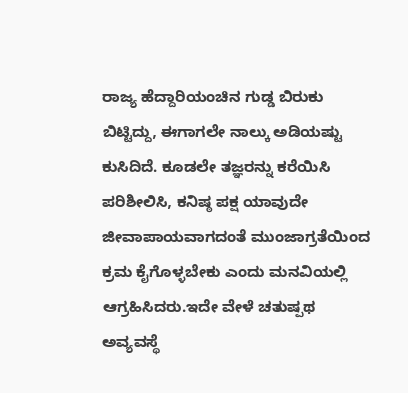ರಾಜ್ಯ ಹೆದ್ದಾರಿಯಂಚಿನ ಗುಡ್ಡ ಬಿರುಕು ಬಿಟ್ಟಿದ್ದು, ಈಗಾಗಲೇ ನಾಲ್ಕು ಅಡಿಯಷ್ಟು ಕುಸಿದಿದೆ. ಕೂಡಲೇ ತಜ್ಞರನ್ನು ಕರೆಯಿಸಿ ಪರಿಶೀಲಿಸಿ, ಕನಿಷ್ಠ ಪಕ್ಷ ಯಾವುದೇ ಜೀವಾಪಾಯವಾಗದಂತೆ ಮುಂಜಾಗ್ರತೆಯಿಂದ ಕ್ರಮ ಕೈಗೊಳ್ಳಬೇಕು ಎಂದು ಮನವಿಯಲ್ಲಿ ಆಗ್ರಹಿಸಿದರು.ಇದೇ ವೇಳೆ ಚತುಷ್ಪಥ ಅವ್ಯವಸ್ಥೆ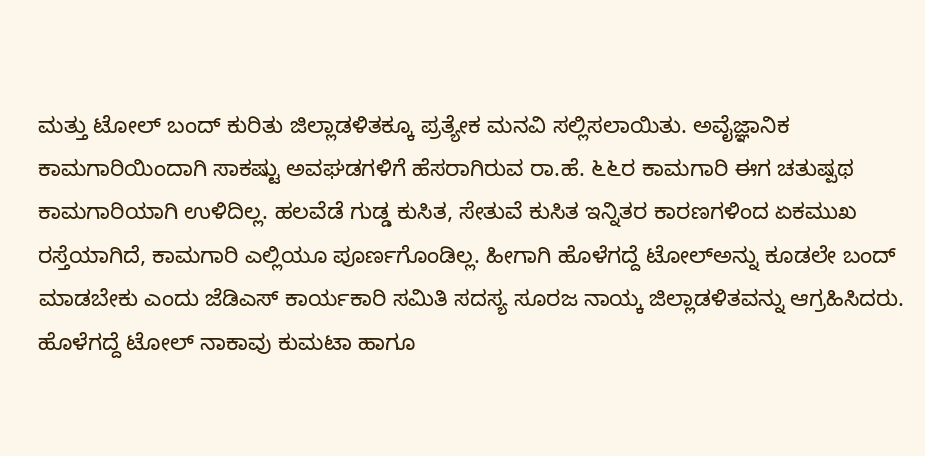ಮತ್ತು ಟೋಲ್ ಬಂದ್ ಕುರಿತು ಜಿಲ್ಲಾಡಳಿತಕ್ಕೂ ಪ್ರತ್ಯೇಕ ಮನವಿ ಸಲ್ಲಿಸಲಾಯಿತು. ಅವೈಜ್ಞಾನಿಕ ಕಾಮಗಾರಿಯಿಂದಾಗಿ ಸಾಕಷ್ಟು ಅವಘಡಗಳಿಗೆ ಹೆಸರಾಗಿರುವ ರಾ.ಹೆ. ೬೬ರ ಕಾಮಗಾರಿ ಈಗ ಚತುಷ್ಪಥ ಕಾಮಗಾರಿಯಾಗಿ ಉಳಿದಿಲ್ಲ. ಹಲವೆಡೆ ಗುಡ್ಡ ಕುಸಿತ, ಸೇತುವೆ ಕುಸಿತ ಇನ್ನಿತರ ಕಾರಣಗಳಿಂದ ಏಕಮುಖ ರಸ್ತೆಯಾಗಿದೆ, ಕಾಮಗಾರಿ ಎಲ್ಲಿಯೂ ಪೂರ್ಣಗೊಂಡಿಲ್ಲ. ಹೀಗಾಗಿ ಹೊಳೆಗದ್ದೆ ಟೋಲ್ಅನ್ನು ಕೂಡಲೇ ಬಂದ್ ಮಾಡಬೇಕು ಎಂದು ಜೆಡಿಎಸ್ ಕಾರ್ಯಕಾರಿ ಸಮಿತಿ ಸದಸ್ಯ ಸೂರಜ ನಾಯ್ಕ ಜಿಲ್ಲಾಡಳಿತವನ್ನು ಆಗ್ರಹಿಸಿದರು. ಹೊಳೆಗದ್ದೆ ಟೋಲ್ ನಾಕಾವು ಕುಮಟಾ ಹಾಗೂ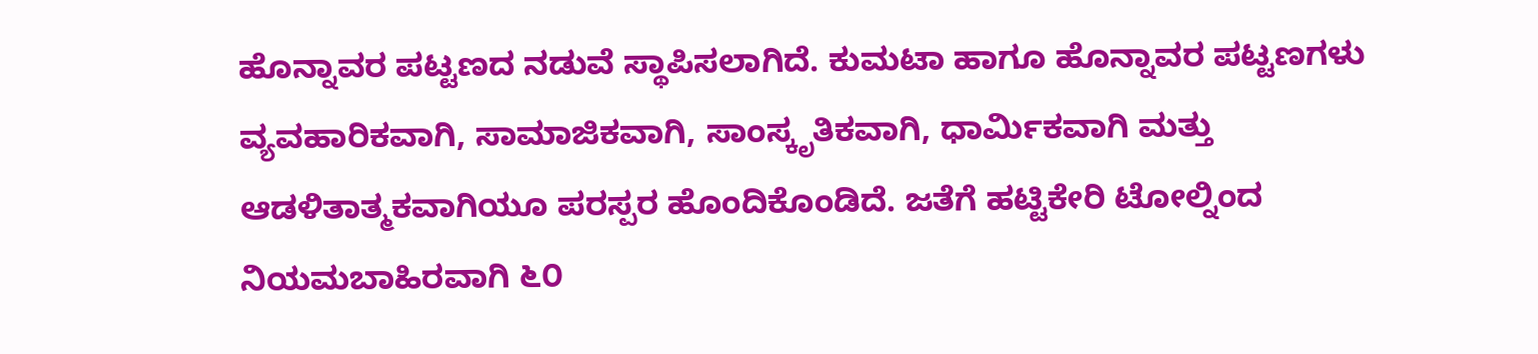ಹೊನ್ನಾವರ ಪಟ್ಟಣದ ನಡುವೆ ಸ್ಥಾಪಿಸಲಾಗಿದೆ. ಕುಮಟಾ ಹಾಗೂ ಹೊನ್ನಾವರ ಪಟ್ಟಣಗಳು ವ್ಯವಹಾರಿಕವಾಗಿ, ಸಾಮಾಜಿಕವಾಗಿ, ಸಾಂಸ್ಕೃತಿಕವಾಗಿ, ಧಾರ್ಮಿಕವಾಗಿ ಮತ್ತು ಆಡಳಿತಾತ್ಮಕವಾಗಿಯೂ ಪರಸ್ಪರ ಹೊಂದಿಕೊಂಡಿದೆ. ಜತೆಗೆ ಹಟ್ಟಿಕೇರಿ ಟೋಲ್ನಿಂದ ನಿಯಮಬಾಹಿರವಾಗಿ ೬೦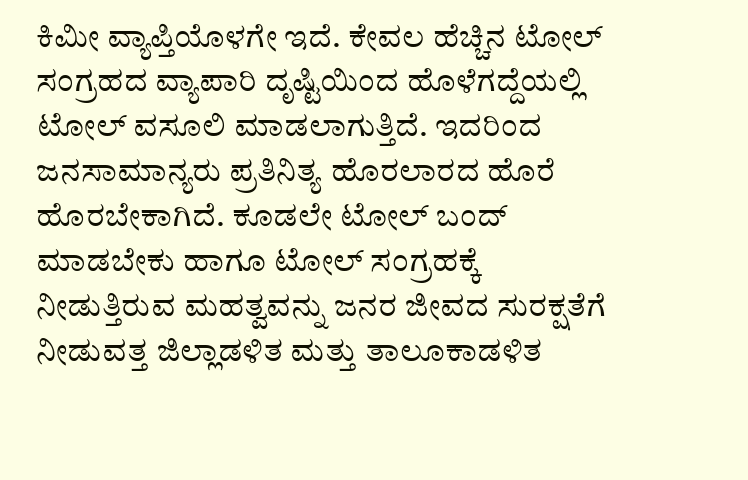ಕಿಮೀ ವ್ಯಾಪ್ತಿಯೊಳಗೇ ಇದೆ. ಕೇವಲ ಹೆಚ್ಚಿನ ಟೋಲ್ ಸಂಗ್ರಹದ ವ್ಯಾಪಾರಿ ದೃಷ್ಟಿಯಿಂದ ಹೊಳೆಗದ್ದೆಯಲ್ಲಿ ಟೋಲ್ ವಸೂಲಿ ಮಾಡಲಾಗುತ್ತಿದೆ. ಇದರಿಂದ ಜನಸಾಮಾನ್ಯರು ಪ್ರತಿನಿತ್ಯ ಹೊರಲಾರದ ಹೊರೆ ಹೊರಬೇಕಾಗಿದೆ. ಕೂಡಲೇ ಟೋಲ್ ಬಂದ್ ಮಾಡಬೇಕು ಹಾಗೂ ಟೋಲ್ ಸಂಗ್ರಹಕ್ಕೆ ನೀಡುತ್ತಿರುವ ಮಹತ್ವವನ್ನು ಜನರ ಜೀವದ ಸುರಕ್ಷತೆಗೆ ನೀಡುವತ್ತ ಜಿಲ್ಲಾಡಳಿತ ಮತ್ತು ತಾಲೂಕಾಡಳಿತ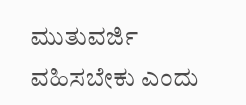ಮುತುವರ್ಜಿ ವಹಿಸಬೇಕು ಎಂದು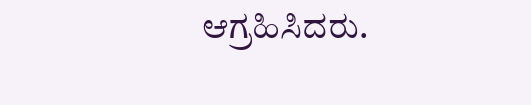ಆಗ್ರಹಿಸಿದರು.